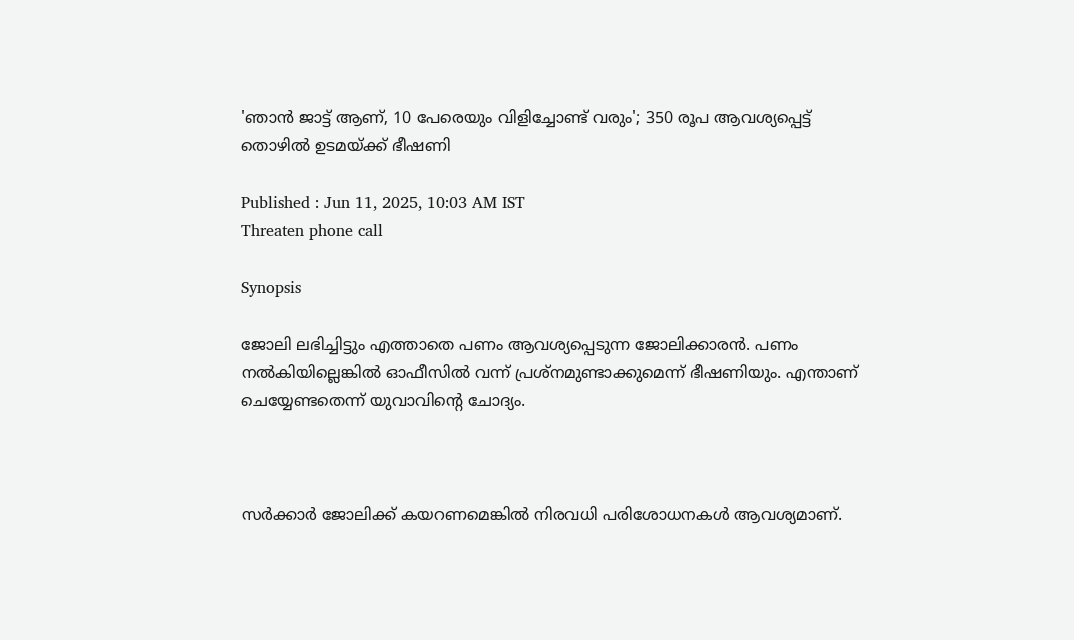'ഞാന്‍ ജാട്ട് ആണ്, 10 പേരെയും വിളിച്ചോണ്ട് വരും'; 350 രൂപ ആവശ്യപ്പെട്ട് തൊഴിൽ ഉടമയ്ക്ക് ഭീഷണി

Published : Jun 11, 2025, 10:03 AM IST
Threaten phone call

Synopsis

ജോലി ലഭിച്ചിട്ടും എത്താതെ പണം ആവശ്യപ്പെടുന്ന ജോലിക്കാരന്‍. പണം നല്‍കിയില്ലെങ്കില്‍ ഓഫീസില്‍ വന്ന് പ്രശ്നമുണ്ടാക്കുമെന്ന് ഭീഷണിയും. എന്താണ് ചെയ്യേണ്ടതെന്ന് യുവാവിന്‍റെ ചോദ്യം.



സര്‍ക്കാര്‍ ജോലിക്ക് കയറണമെങ്കില്‍ നിരവധി പരിശോധനകൾ ആവശ്യമാണ്.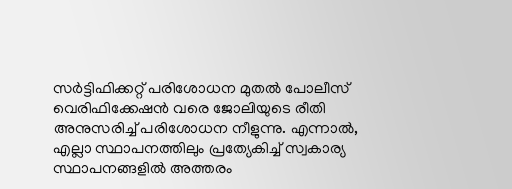സര്‍ട്ടിഫിക്കറ്റ് പരിശോധന മുതല്‍ പോലീസ് വെരിഫിക്കേഷന്‍ വരെ ജോലിയുടെ രീതി അനുസരിച്ച് പരിശോധന നീളുന്നു. എന്നാല്‍, എല്ലാ സ്ഥാപനത്തിലും പ്രത്യേകിച്ച് സ്വകാര്യ സ്ഥാപനങ്ങളില്‍ അത്തരം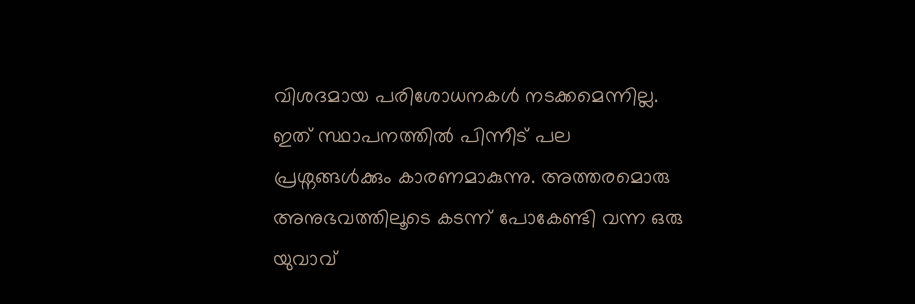വിശദമായ പരിശോധനകൾ നടക്കമെന്നില്ല. ഇത് സ്ഥാപനത്തില്‍ പിന്നീട് പല പ്രശ്നങ്ങൾക്കും കാരണമാകുന്നു. അത്തരമൊരു അനുഭവത്തിലൂടെ കടന്ന് പോകേണ്ടി വന്ന ഒരു യുവാവ്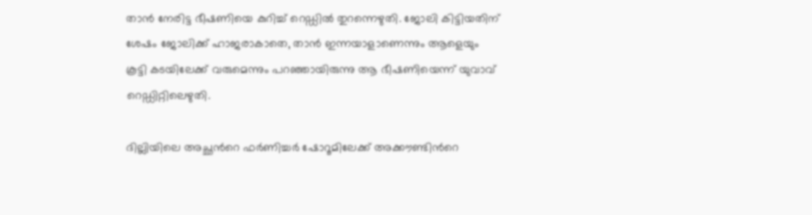താന്‍ നേരിട്ട ഭീഷണിയെ കുറിച്ച് റെഡ്ഡില്‍ തുറന്നെഴുതി. ജോലി കിട്ടിയതിന് ശേഷം ജോലിക്ക് ഹാജരാകാതെ, താൻ ഇന്നയാളാണെന്നും ആളെയും കൂട്ടി കടയിലേക്ക് വരുമെന്നും പറഞ്ഞായിരുന്നു ആ ഭീഷണിയെന്ന് യുവാവ് റെഡ്ഡിറ്റിലെഴുതി.

ദില്ലിയിലെ അച്ഛന്‍റെ ഫര്‍ണിച്ചർ ഷോറൂമിലേക്ക് അക്കൗണ്ടിന്‍റെ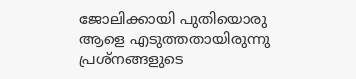ജോലിക്കായി പുതിയൊരു ആളെ എടുത്തതായിരുന്നു പ്രശ്നങ്ങളുടെ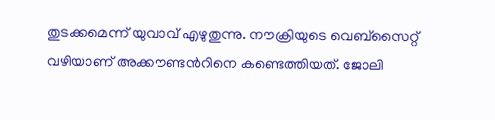തുടക്കമെന്ന് യുവാവ് എഴുതുന്നു. നൗക്രിയുടെ വെബ്സൈറ്റ് വഴിയാണ് അക്കൗണ്ടന്‍റിനെ കണ്ടെത്തിയത്. ജോലി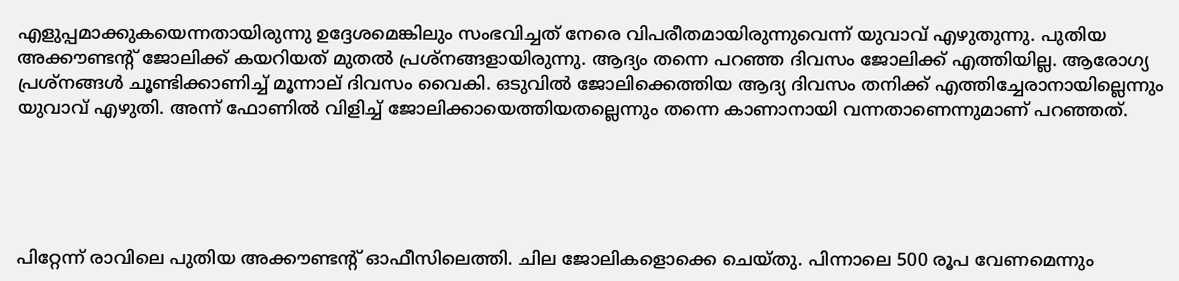എളുപ്പമാക്കുകയെന്നതായിരുന്നു ഉദ്ദേശമെങ്കിലും സംഭവിച്ചത് നേരെ വിപരീതമായിരുന്നുവെന്ന് യുവാവ് എഴുതുന്നു. പുതിയ അക്കൗണ്ടന്‍റ് ജോലിക്ക് കയറിയത് മുതല്‍ പ്രശ്നങ്ങളായിരുന്നു. ആദ്യം തന്നെ പറഞ്ഞ ദിവസം ജോലിക്ക് എത്തിയില്ല. ആരോഗ്യ പ്രശ്നങ്ങൾ ചൂണ്ടിക്കാണിച്ച് മൂന്നാല് ദിവസം വൈകി. ഒടുവില്‍ ജോലിക്കെത്തിയ ആദ്യ ദിവസം തനിക്ക് എത്തിച്ചേരാനായില്ലെന്നും യുവാവ് എഴുതി. അന്ന് ഫോണില്‍ വിളിച്ച് ജോലിക്കായെത്തിയതല്ലെന്നും തന്നെ കാണാനായി വന്നതാണെന്നുമാണ് പറഞ്ഞത്.





പിറ്റേന്ന് രാവിലെ പുതിയ അക്കൗണ്ടന്‍റ് ഓഫീസിലെത്തി. ചില ജോലികളൊക്കെ ചെയ്തു. പിന്നാലെ 500 രൂപ വേണമെന്നും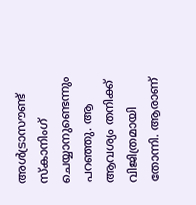അൾട്രാസൗണ്ട് സ്കാനിംഗ് ചെയ്യാനുണ്ടെന്നും പറഞ്ഞു. ആ ആവശ്യം തനിക്ക് വിജിത്രമായി തോന്നി. ആരാണ്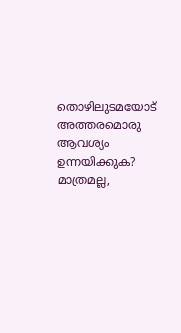തൊഴിലുടമയോട് അത്തരമൊരു ആവശ്യം ഉന്നയിക്കുക? മാത്രമല്ല,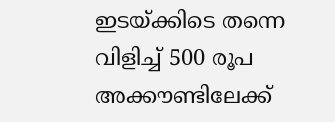ഇടയ്ക്കിടെ തന്നെ വിളിച്ച് 500 രൂപ അക്കൗണ്ടിലേക്ക്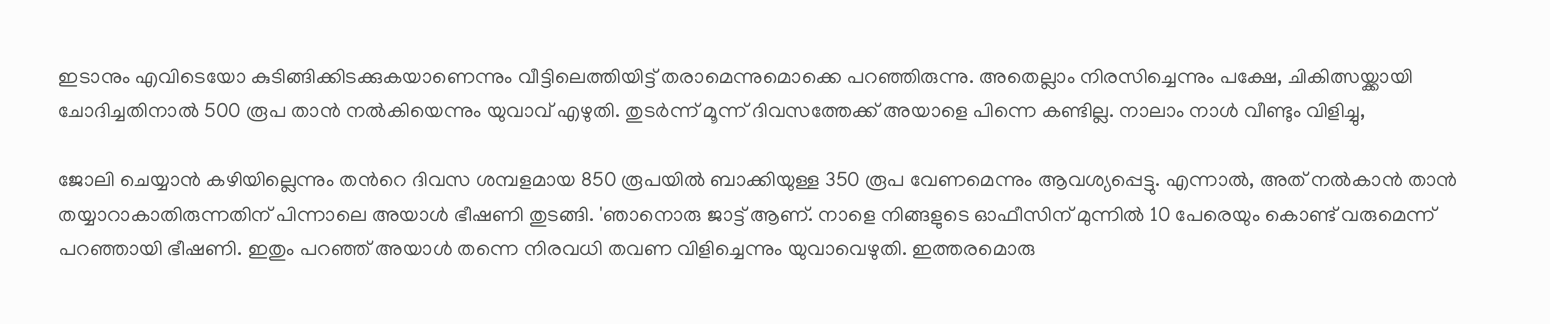ഇടാനും എവിടെയോ കുടിങ്ങിക്കിടക്കുകയാണെന്നും വീട്ടിലെത്തിയിട്ട് തരാമെന്നുമൊക്കെ പറഞ്ഞിരുന്നു. അതെല്ലാം നിരസിച്ചെന്നും പക്ഷേ, ചികിത്സയ്ക്കായി ചോദിച്ചതിനാല്‍ 500 രൂപ താന്‍ നല്‍കിയെന്നും യുവാവ് എഴുതി. തുടർന്ന് മൂന്ന് ദിവസത്തേക്ക് അയാളെ പിന്നെ കണ്ടില്ല. നാലാം നാൾ വീണ്ടും വിളിച്ചു,

ജോലി ചെയ്യാന്‍ കഴിയില്ലെന്നും തന്‍റെ ദിവസ ശമ്പളമായ 850 രൂപയില്‍ ബാക്കിയുള്ള 350 രൂപ വേണമെന്നും ആവശ്യപ്പെട്ടു. എന്നാല്‍, അത് നല്‍കാന്‍ താന്‍ തയ്യാറാകാതിരുന്നതിന് പിന്നാലെ അയാൾ ഭീഷണി തുടങ്ങി. 'ഞാനൊരു ജാട്ട് ആണ്. നാളെ നിങ്ങളുടെ ഓഫീസിന് മുന്നില്‍ 10 പേരെയും കൊണ്ട് വരുമെന്ന് പറഞ്ഞായി ഭീഷണി. ഇതും പറഞ്ഞ് അയാൾ തന്നെ നിരവധി തവണ വിളിച്ചെന്നും യുവാവെഴുതി. ഇത്തരമൊരു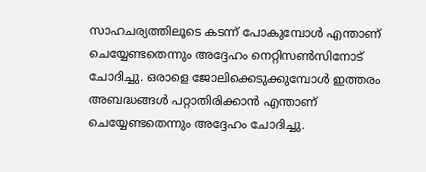സാഹചര്യത്തിലൂടെ കടന്ന് പോകുമ്പോൾ എന്താണ് ചെയ്യേണ്ടതെന്നും അദ്ദേഹം നെറ്റിസണ്‍സിനോട് ചോദിച്ചു. ഒരാളെ ജോലിക്കെടുക്കുമ്പോൾ ഇത്തരം അബദ്ധങ്ങൾ പറ്റാതിരിക്കാന്‍ എന്താണ് ചെയ്യേണ്ടതെന്നും അദ്ദേഹം ചോദിച്ചു.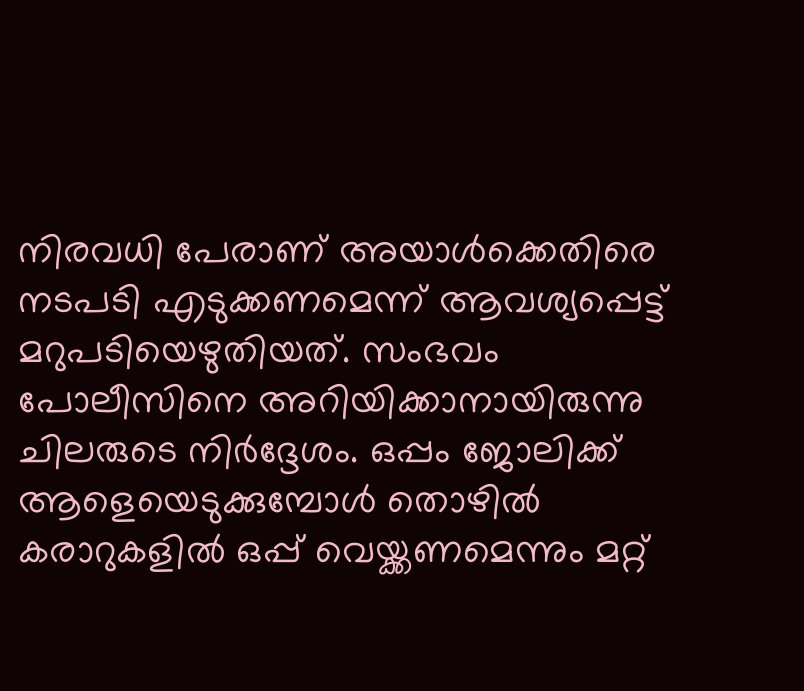നിരവധി പേരാണ് അയാൾക്കെതിരെ നടപടി എടുക്കണമെന്ന് ആവശ്യപ്പെട്ട് മറുപടിയെഴുതിയത്. സംഭവം പോലീസിനെ അറിയിക്കാനായിരുന്നു ചിലരുടെ നിര്‍ദ്ദേശം. ഒപ്പം ജോലിക്ക് ആളെയെടുക്കുമ്പോൾ തൊഴിൽ കരാറുകളില്‍ ഒപ്പ് വെയ്ക്കണമെന്നും മറ്റ്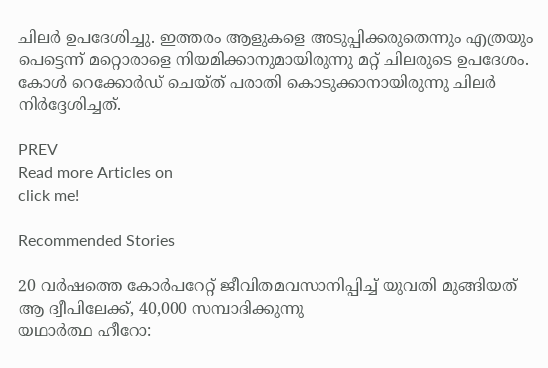ചിലര്‍ ഉപദേശിച്ചു. ഇത്തരം ആളുകളെ അടുപ്പിക്കരുതെന്നും എത്രയും പെട്ടെന്ന് മറ്റൊരാളെ നിയമിക്കാനുമായിരുന്നു മറ്റ് ചിലരുടെ ഉപദേശം. കോൾ റെക്കോർഡ് ചെയ്ത് പരാതി കൊടുക്കാനായിരുന്നു ചിലര്‍ നിര്‍ദ്ദേശിച്ചത്.

PREV
Read more Articles on
click me!

Recommended Stories

20 വർഷത്തെ കോർപറേറ്റ് ജീവിതമവസാനിപ്പിച്ച് യുവതി മുങ്ങിയത് ആ ദ്വീപിലേക്ക്, 40,000 സമ്പാദിക്കുന്നു
യഥാർത്ഥ ഹീറോ: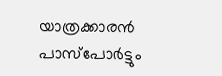യാത്രക്കാരൻ പാസ്പോർട്ടും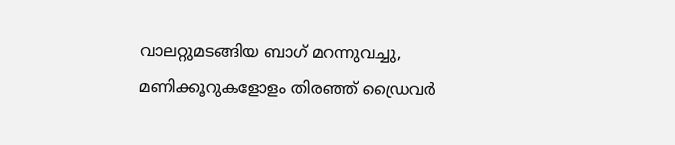വാലറ്റുമടങ്ങിയ ബാഗ് മറന്നുവച്ചു, മണിക്കൂറുകളോളം തിരഞ്ഞ് ഡ്രൈവർ